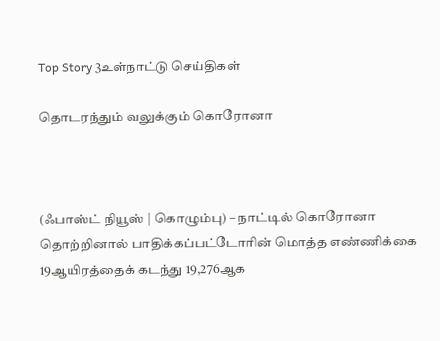Top Story 3உள்நாட்டு செய்திகள்

தொடரந்தும் வலுக்கும் கொரோனா



(ஃபாஸ்ட் நியூஸ் | கொழும்பு) – நாட்டில் கொரோனா தொற்றினால் பாதிக்கப்பட்டோரின் மொத்த எண்ணிக்கை 19ஆயிரத்தைக் கடந்து 19,276ஆக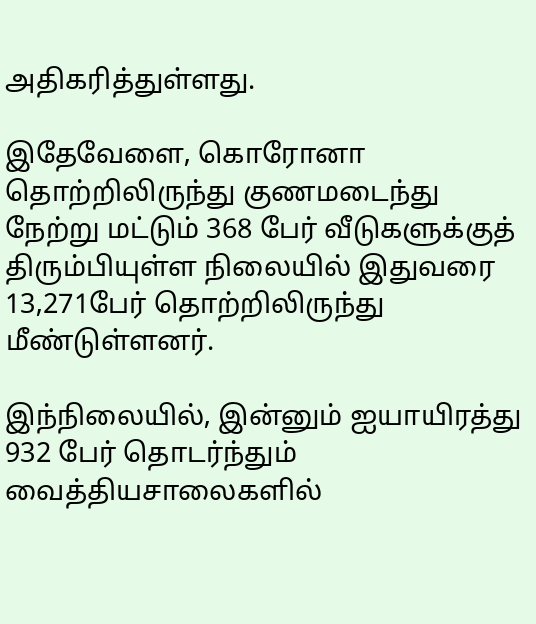அதிகரித்துள்ளது.

இதேவேளை, கொரோனா தொற்றிலிருந்து குணமடைந்து நேற்று மட்டும் 368 பேர் வீடுகளுக்குத் திரும்பியுள்ள நிலையில் இதுவரை 13,271பேர் தொற்றிலிருந்து மீண்டுள்ளனர்.

இந்நிலையில், இன்னும் ஐயாயிரத்து 932 பேர் தொடர்ந்தும் வைத்தியசாலைகளில்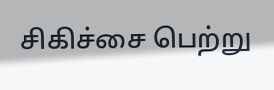சிகிச்சை பெற்று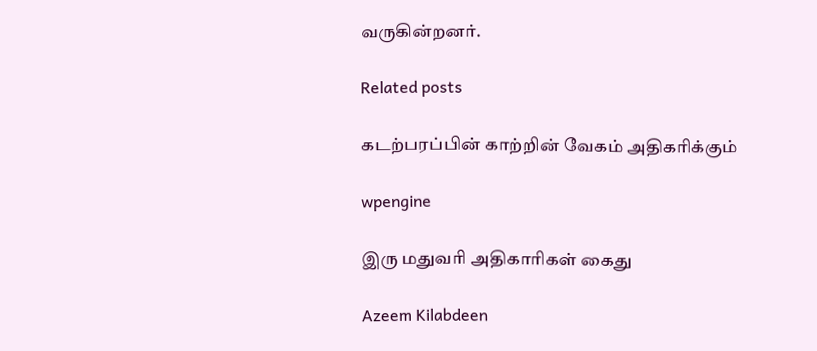வருகின்றனர்.

Related posts

கடற்பரப்பின் காற்றின் வேகம் அதிகரிக்கும்

wpengine

இரு மதுவரி அதிகாரிகள் கைது

Azeem Kilabdeen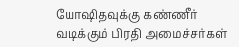யோஷிதவுக்கு கண்ணீர் வடிக்கும் பிரதி அமைச்சர்கள்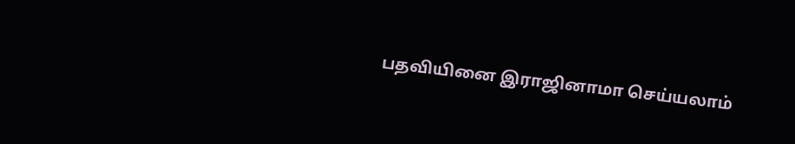பதவியினை இராஜினாமா செய்யலாம்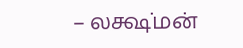– லக்ஷ்மன்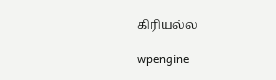கிரியல்ல

wpengine